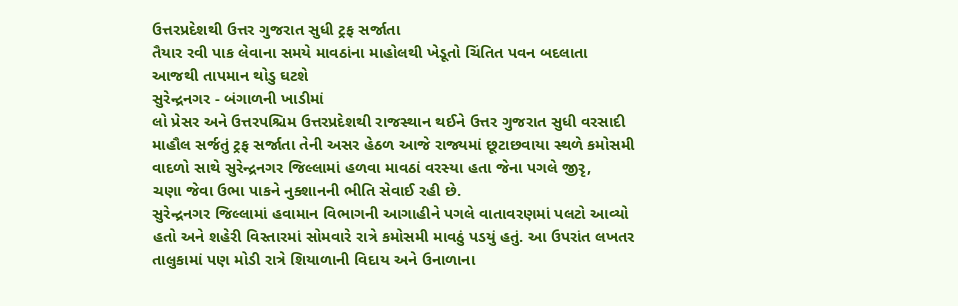ઉત્તરપ્રદેશથી ઉત્તર ગુજરાત સુધી ટ્રફ સર્જાતા
તૈયાર રવી પાક લેવાના સમયે માવઠાંના માહોલથી ખેડૂતો ચિંતિત પવન બદલાતા
આજથી તાપમાન થોડુ ઘટશે
સુરેન્દ્રનગર - બંગાળની ખાડીમાં
લો પ્રેસર અને ઉત્તરપશ્ચિમ ઉત્તરપ્રદેશથી રાજસ્થાન થઈને ઉત્તર ગુજરાત સુધી વરસાદી
માહૌલ સર્જતું ટ્રફ સર્જાતા તેની અસર હેઠળ આજે રાજ્યમાં છૂટાછવાયા સ્થળે કમોસમી
વાદળો સાથે સુરેન્દ્રનગર જિલ્લામાં હળવા માવઠાં વરસ્યા હતા જેના પગલે જીરૃ,
ચણા જેવા ઉભા પાકને નુક્શાનની ભીતિ સેવાઈ રહી છે.
સુરેન્દ્રનગર જિલ્લામાં હવામાન વિભાગની આગાહીને પગલે વાતાવરણમાં પલટો આવ્યો
હતો અને શહેરી વિસ્તારમાં સોમવારે રાત્રે કમોસમી માવઠું પડયું હતું. આ ઉપરાંત લખતર
તાલુકામાં પણ મોડી રાત્રે શિયાળાની વિદાય અને ઉનાળાના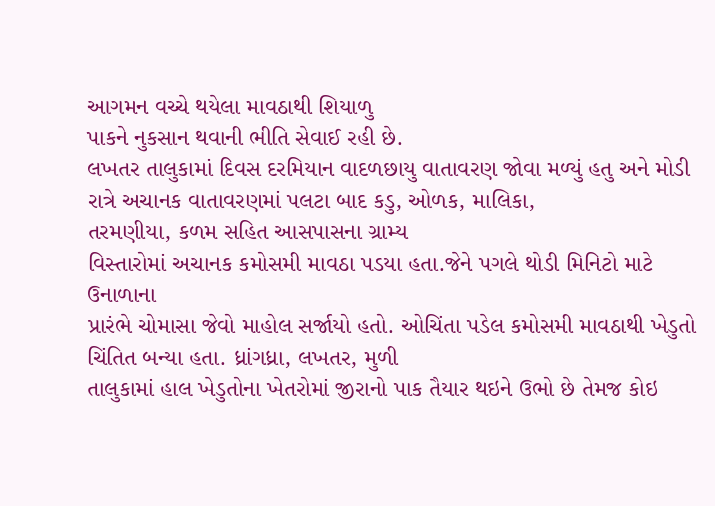આગમન વચ્ચે થયેલા માવઠાથી શિયાળુ
પાકને નુકસાન થવાની ભીતિ સેવાઈ રહી છે.
લખતર તાલુકામાં દિવસ દરમિયાન વાદળછાયુ વાતાવરણ જોવા મળ્યું હતુ અને મોડી
રાત્રે અચાનક વાતાવરણમાં પલટા બાદ કડુ, ઓળક, માલિકા,
તરમણીયા, કળમ સહિત આસપાસના ગ્રામ્ય
વિસ્તારોમાં અચાનક કમોસમી માવઠા પડયા હતા.જેને પગલે થોડી મિનિટો માટે ઉનાળાના
પ્રારંભે ચોમાસા જેવો માહોલ સર્જાયો હતો. ઓચિંતા પડેલ કમોસમી માવઠાથી ખેડુતો
ચિંતિત બન્યા હતા. ધ્રાંગધ્રા, લખતર, મુળી
તાલુકામાં હાલ ખેડુતોના ખેતરોમાં જીરાનો પાક તૈયાર થઇને ઉભો છે તેમજ કોઇ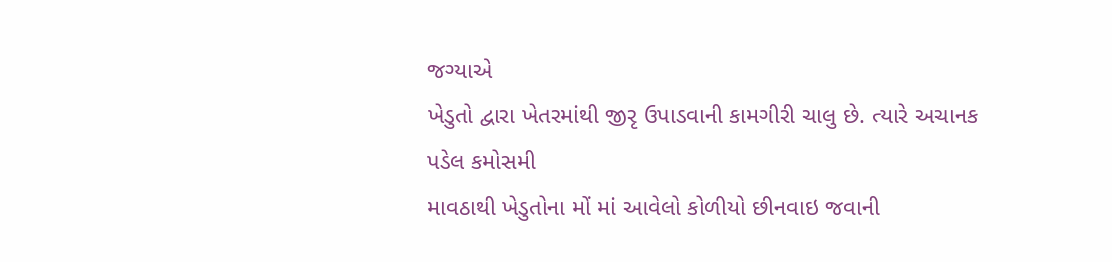જગ્યાએ
ખેડુતો દ્વારા ખેતરમાંથી જીરૃ ઉપાડવાની કામગીરી ચાલુ છે. ત્યારે અચાનક પડેલ કમોસમી
માવઠાથી ખેડુતોના મોં માં આવેલો કોળીયો છીનવાઇ જવાની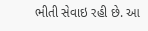ભીતી સેવાઇ રહી છે. આ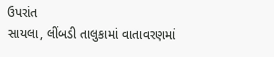ઉપરાંત
સાયલા, લીંબડી તાલુકામાં વાતાવરણમાં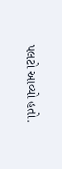પલટો આવ્યો હતો.